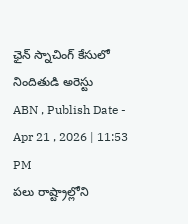ఛైన్ స్నాచింగ్ కేసులో నిందితుడి అరెస్టు
ABN , Publish Date - Apr 21 , 2026 | 11:53 PM
పలు రాష్ట్రాల్లోని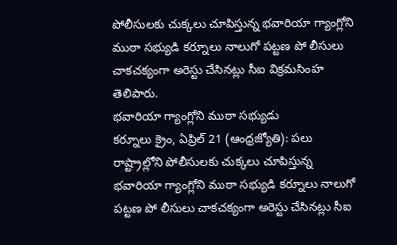పోలీసులకు చుక్కలు చూపిస్తున్న భవారియా గ్యాంగ్లోని ముఠా సభ్యుడి కర్నూలు నాలుగో పట్టణ పో లీసులు చాకచక్యంగా అరెస్టు చేసినట్లు సీఐ విక్రమసింహ తెలిపారు.
భవారియా గ్యాంగ్లోని ముఠా సభ్యుడు
కర్నూలు క్రైం, ఏప్రిల్ 21 (ఆంధ్రజ్యోతి): పలు రాష్ట్రాల్లోని పోలీసులకు చుక్కలు చూపిస్తున్న భవారియా గ్యాంగ్లోని ముఠా సభ్యుడి కర్నూలు నాలుగో పట్టణ పో లీసులు చాకచక్యంగా అరెస్టు చేసినట్లు సీఐ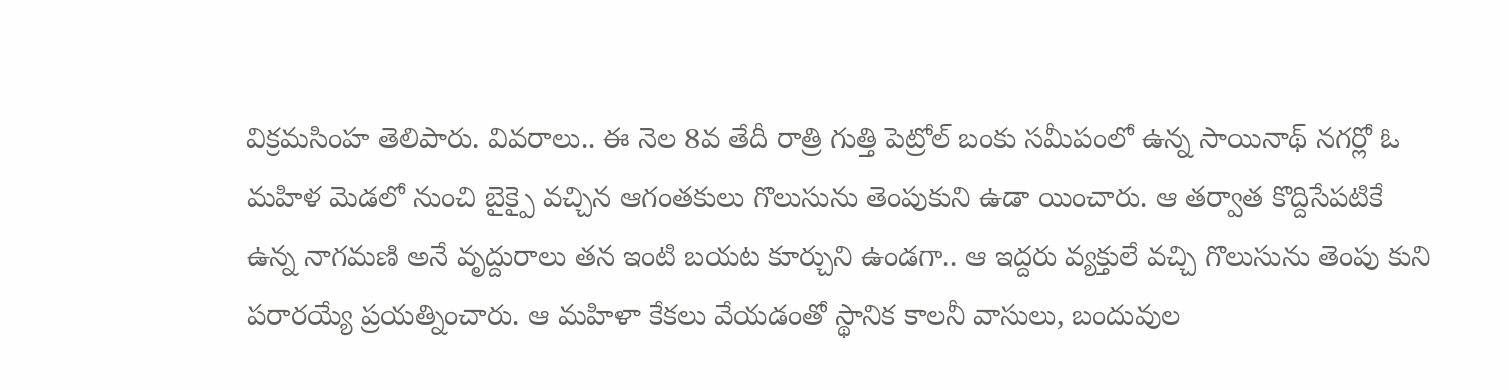విక్రమసింహ తెలిపారు. వివరాలు.. ఈ నెల 8వ తేదీ రాత్రి గుత్తి పెట్రోల్ బంకు సమీపంలో ఉన్న సాయినాథ్ నగర్లో ఓ మహిళ మెడలో నుంచి బైక్పై వచ్చిన ఆగంతకులు గొలుసును తెంపుకుని ఉడా యించారు. ఆ తర్వాత కొద్దిసేపటికే ఉన్న నాగమణి అనే వృద్దురాలు తన ఇంటి బయట కూర్చుని ఉండగా.. ఆ ఇద్దరు వ్యక్తులే వచ్చి గొలుసును తెంపు కుని పరారయ్యే ప్రయత్నించారు. ఆ మహిళా కేకలు వేయడంతో స్థానిక కాలనీ వాసులు, బందువుల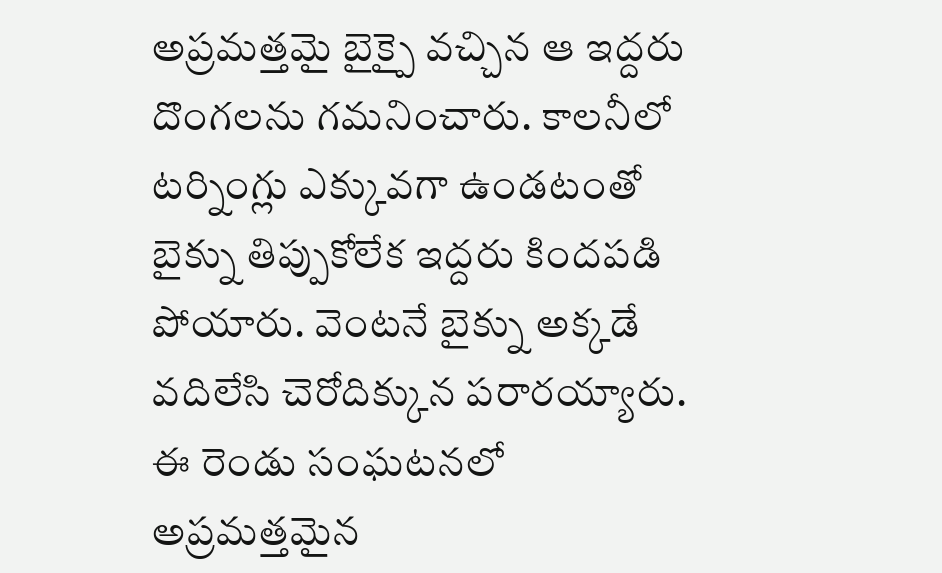అప్రమత్తమై బైక్పై వచ్చిన ఆ ఇద్దరు దొంగలను గమనించారు. కాలనీలో టర్నింగ్లు ఎక్కువగా ఉండటంతో బైక్ను తిప్పుకోలేక ఇద్దరు కిందపడి పోయారు. వెంటనే బైక్ను అక్కడే వదిలేసి చెరోదిక్కున పరారయ్యారు. ఈ రెండు సంఘటనలో అప్రమత్తమైన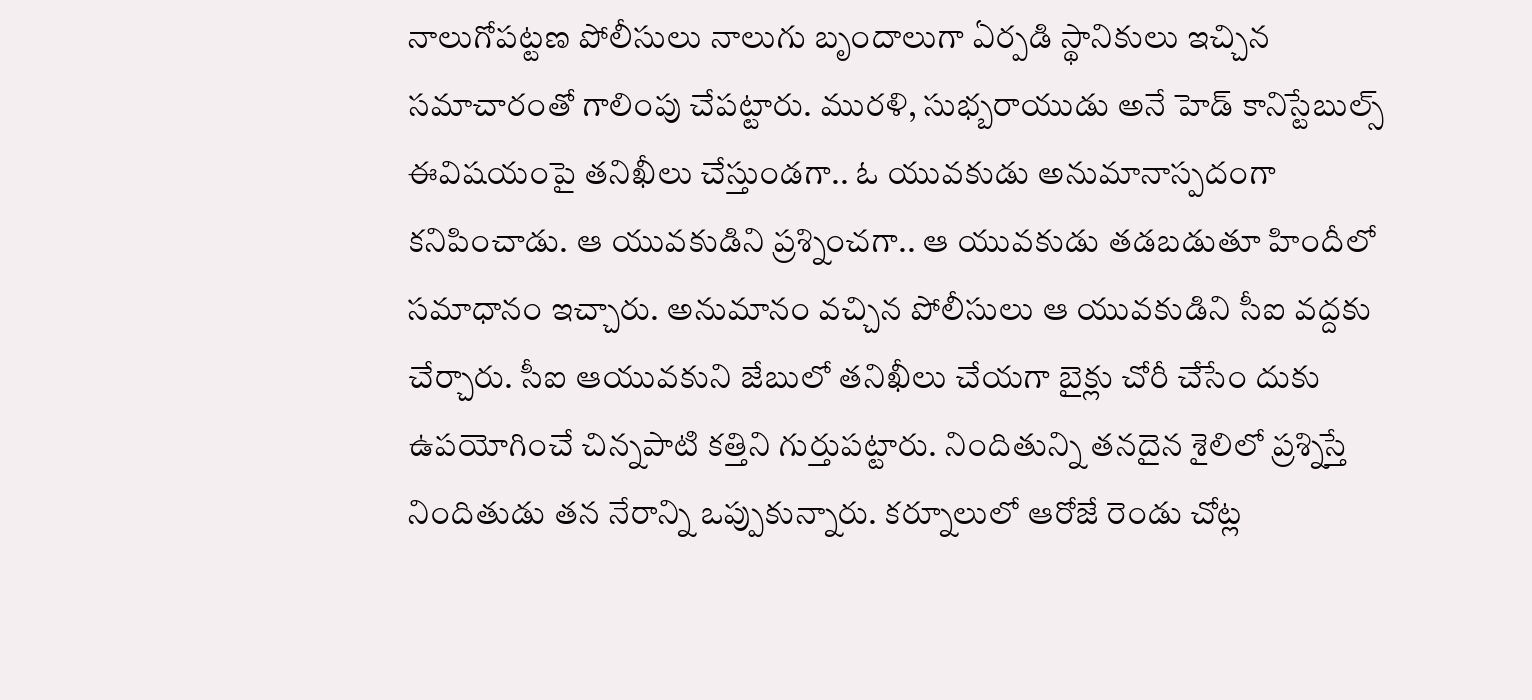నాలుగోపట్టణ పోలీసులు నాలుగు బృందాలుగా ఏర్పడి స్థానికులు ఇచ్చిన సమాచారంతో గాలింపు చేపట్టారు. మురళి, సుభ్బరాయుడు అనే హెడ్ కానిస్టేబుల్స్ ఈవిషయంపై తనిఖీలు చేస్తుండగా.. ఓ యువకుడు అనుమానాస్పదంగా కనిపించాడు. ఆ యువకుడిని ప్రశ్నించగా.. ఆ యువకుడు తడబడుతూ హిందీలో సమాధానం ఇచ్చారు. అనుమానం వచ్చిన పోలీసులు ఆ యువకుడిని సీఐ వద్దకు చేర్చారు. సీఐ ఆయువకుని జేబులో తనిఖీలు చేయగా బైక్లు చోరీ చేసేం దుకు ఉపయోగించే చిన్నపాటి కత్తిని గుర్తుపట్టారు. నిందితున్ని తనదైన శైలిలో ప్రశ్నిస్తే నిందితుడు తన నేరాన్ని ఒప్పుకున్నారు. కర్నూలులో ఆరోజే రెండు చోట్ల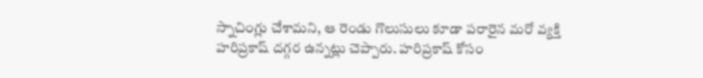స్నాచింగ్లు చేశామని, ఆ రెండు గొలుసులు కూడా పరారైన మరో వ్యక్తి హరిప్రకాష్ దగ్గర ఉన్నట్లు చెప్పారు. హరిప్రకాష్ కోసం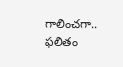గాలించగా.. ఫలితం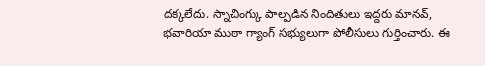దక్కలేదు. స్నాచింగ్కు పాల్పడిన నిందితులు ఇద్దరు మానవ్, భవారియా ముఠా గ్యాంగ్ సభ్యులుగా పోలీసులు గుర్తించారు. ఈ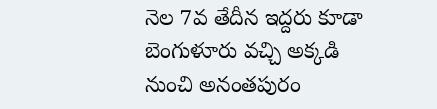నెల 7వ తేదీన ఇద్దరు కూడా బెంగుళూరు వచ్చి అక్కడి నుంచి అనంతపురం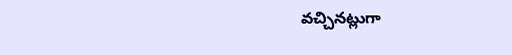వచ్చినట్లుగా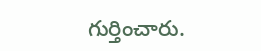గుర్తించారు.